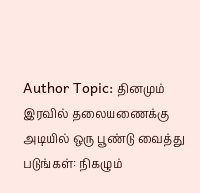Author Topic: தினமும் இரவில் தலையணைக்கு அடியில் ஒரு பூண்டு வைத்து படுங்கள்: நிகழும்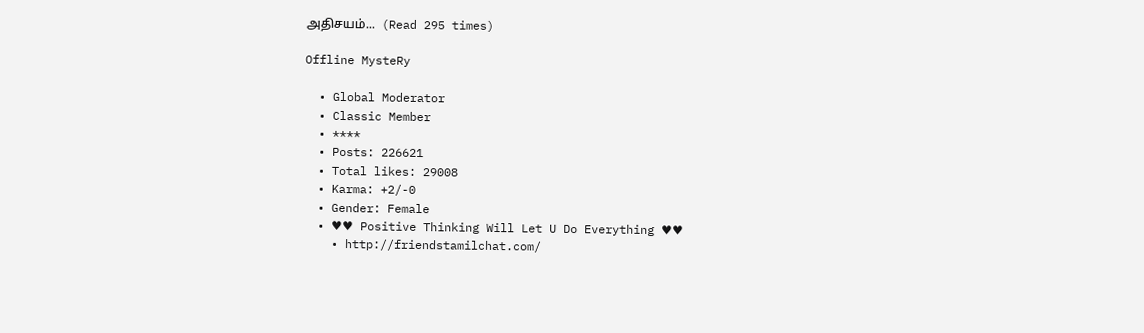அதிசயம்...  (Read 295 times)

Offline MysteRy

  • Global Moderator
  • Classic Member
  • ****
  • Posts: 226621
  • Total likes: 29008
  • Karma: +2/-0
  • Gender: Female
  • ♥♥ Positive Thinking Will Let U Do Everything ♥♥
    • http://friendstamilchat.com/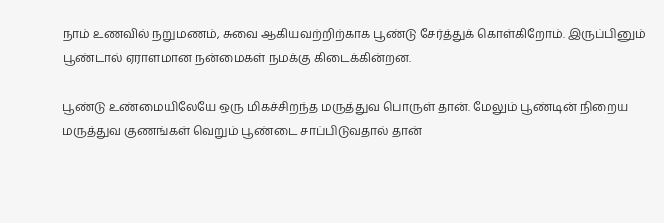நாம் உணவில் நறுமணம், சுவை ஆகியவற்றிற்காக பூண்டு சேர்த்துக் கொள்கிறோம். இருப்பினும் பூண்டால் ஏராளமான நன்மைகள் நமக்கு கிடைக்கின்றன.

பூண்டு உண்மையிலேயே ஒரு மிகச்சிறந்த மருத்துவ பொருள் தான். மேலும் பூண்டின் நிறைய மருத்துவ குணங்கள் வெறும் பூண்டை சாப்பிடுவதால் தான்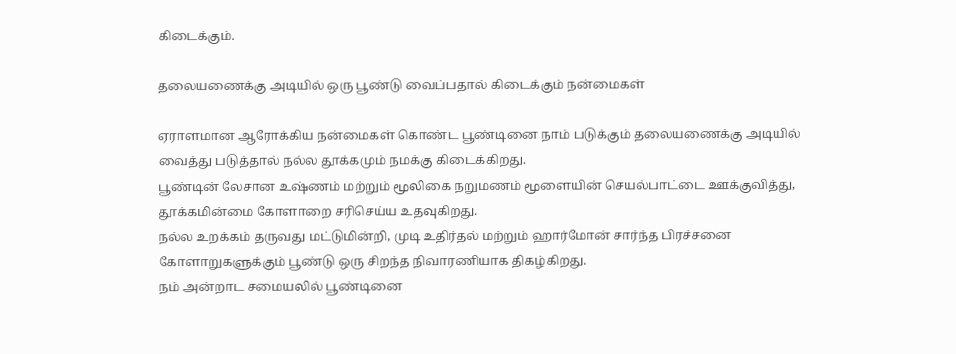கிடைக்கும்.

தலையணைக்கு அடியில் ஒரு பூண்டு வைப்பதால் கிடைக்கும் நன்மைகள்

ஏராளமான ஆரோக்கிய நன்மைகள் கொண்ட பூண்டினை நாம் படுக்கும் தலையணைக்கு அடியில் வைத்து படுத்தால் நல்ல தூக்கமும் நமக்கு கிடைக்கிறது.
பூண்டின் லேசான உஷ்ணம் மற்றும் மூலிகை நறுமணம் மூளையின் செயல்பாட்டை ஊக்குவித்து, தூக்கமின்மை கோளாறை சரிசெய்ய உதவுகிறது.
நல்ல உறக்கம் தருவது மட்டுமின்றி, முடி உதிர்தல் மற்றும் ஹார்மோன் சார்ந்த பிரச்சனை கோளாறுகளுக்கும் பூண்டு ஒரு சிறந்த நிவாரணியாக திகழ்கிறது.
நம் அன்றாட சமையலில் பூண்டினை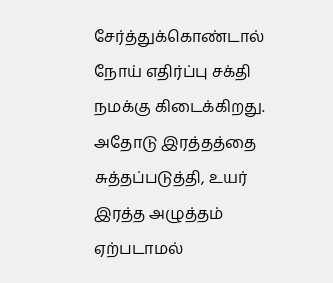சேர்த்துக்கொண்டால் நோய் எதிர்ப்பு சக்தி நமக்கு கிடைக்கிறது.
அதோடு இரத்தத்தை சுத்தப்படுத்தி, உயர் இரத்த அழுத்தம் ஏற்படாமல்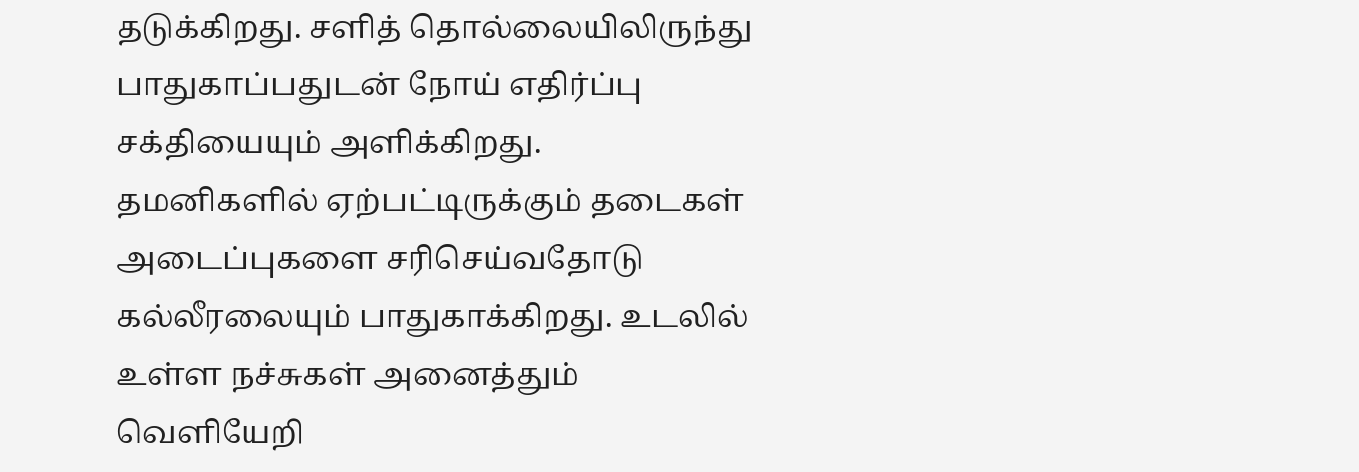தடுக்கிறது. சளித் தொல்லையிலிருந்து பாதுகாப்பதுடன் நோய் எதிர்ப்பு சக்தியையும் அளிக்கிறது.
தமனிகளில் ஏற்பட்டிருக்கும் தடைகள் அடைப்புகளை சரிசெய்வதோடு கல்லீரலையும் பாதுகாக்கிறது. உடலில் உள்ள நச்சுகள் அனைத்தும் வெளியேறி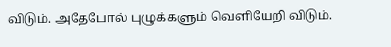விடும். அதேபோல் புழுக்களும் வெளியேறி விடும்.